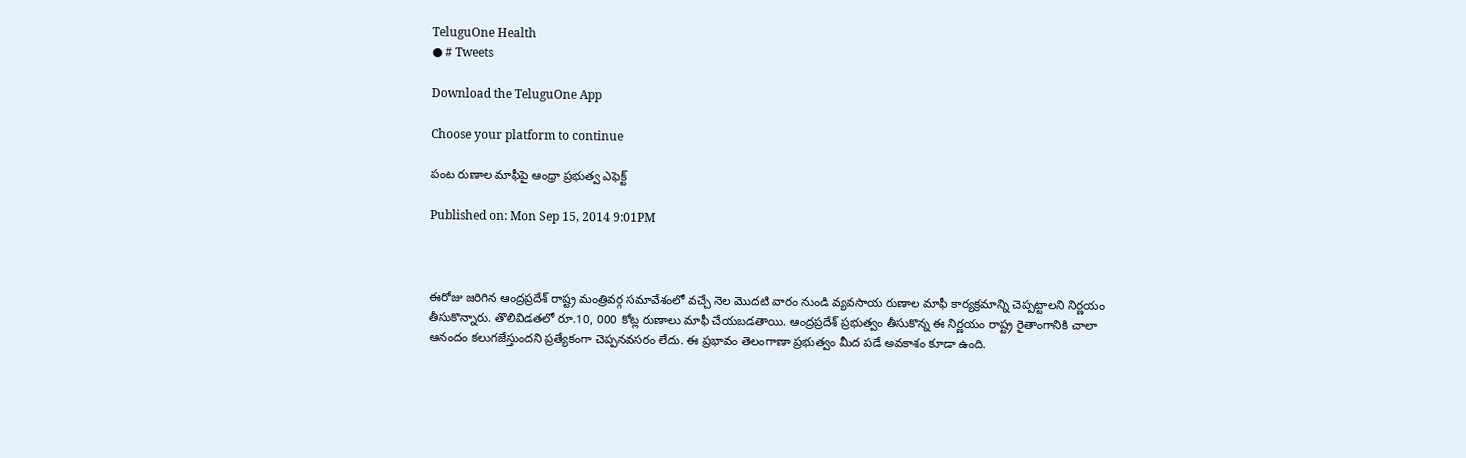TeluguOne Health
● # Tweets

Download the TeluguOne App

Choose your platform to continue

పంట రుణాల మాఫీపై ఆంధ్రా ప్రభుత్వ ఎఫెక్ట్

Published on: Mon Sep 15, 2014 9:01PM



ఈరోజు జరిగిన ఆంద్రప్రదేశ్ రాష్ట్ర మంత్రివర్గ సమావేశంలో వచ్చే నెల మొదటి వారం నుండి వ్యవసాయ రుణాల మాఫీ కార్యక్రమాన్ని చెప్పట్టాలని నిర్ణయం తీసుకొన్నారు. తొలివిడతలో రూ.10, 000 కోట్ల రుణాలు మాఫీ చేయబడతాయి. ఆంద్రప్రదేశ్ ప్రభుత్వం తీసుకొన్న ఈ నిర్ణయం రాష్ట్ర రైతాంగానికి చాలా ఆనందం కలుగజేస్తుందని ప్రత్యేకంగా చెప్పనవసరం లేదు. ఈ ప్రభావం తెలంగాణా ప్రభుత్వం మీద పడే అవకాశం కూడా ఉంది.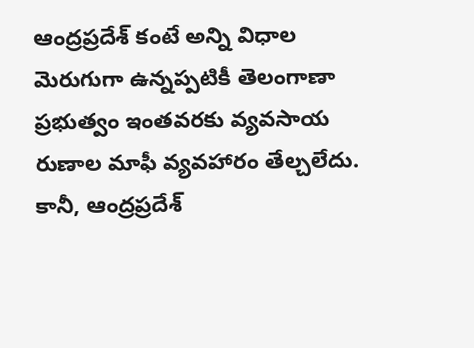ఆంద్రప్రదేశ్ కంటే అన్ని విధాల మెరుగుగా ఉన్నప్పటికీ తెలంగాణా ప్రభుత్వం ఇంతవరకు వ్యవసాయ రుణాల మాఫీ వ్యవహారం తేల్చలేదు. కానీ, ఆంద్రప్రదేశ్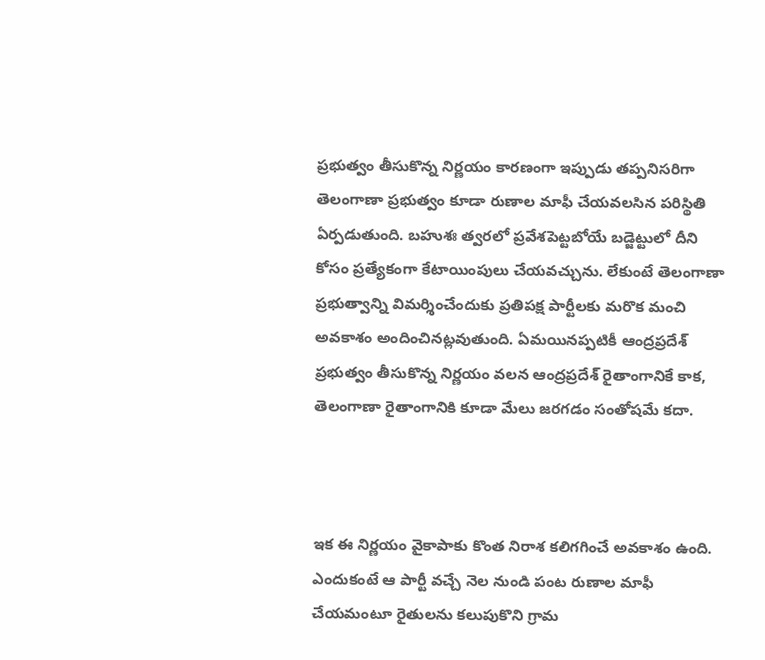ప్రభుత్వం తీసుకొన్న నిర్ణయం కారణంగా ఇప్పుడు తప్పనిసరిగా తెలంగాణా ప్రభుత్వం కూడా రుణాల మాఫీ చేయవలసిన పరిస్థితి ఏర్పడుతుంది. బహుశః త్వరలో ప్రవేశపెట్టబోయే బడ్జెట్టులో దీని కోసం ప్రత్యేకంగా కేటాయింపులు చేయవచ్చును. లేకుంటే తెలంగాణా ప్రభుత్వాన్ని విమర్శించేందుకు ప్రతిపక్ష పార్టీలకు మరొక మంచి అవకాశం అందించినట్లవుతుంది. ఏమయినప్పటికీ ఆంద్రప్రదేశ్ ప్రభుత్వం తీసుకొన్న నిర్ణయం వలన ఆంద్రప్రదేశ్ రైతాంగానికే కాక, తెలంగాణా రైతాంగానికి కూడా మేలు జరగడం సంతోషమే కదా.



ఇక ఈ నిర్ణయం వైకాపాకు కొంత నిరాశ కలిగగించే అవకాశం ఉంది. ఎందుకంటే ఆ పార్టీ వచ్చే నెల నుండి పంట రుణాల మాఫీ చేయమంటూ రైతులను కలుపుకొని గ్రామ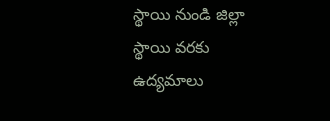స్థాయి నుండి జిల్లా స్థాయి వరకు ఉద్యమాలు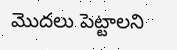మొదలు పెట్టాలని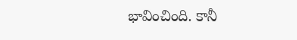భావించింది. కానీ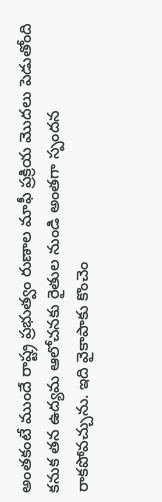అంతకంటే ముందే రాష్ట్ర ప్రభుత్వం రుణాల మాఫీ ప్రక్రియ మొదలు పెడుతోంది కనుక తన ఉద్యమ ఆలోచనకు రైతుల నుండి అంతగా స్పందన రాకపోవచ్చును. ఇది వైకాపాకు కొంచెం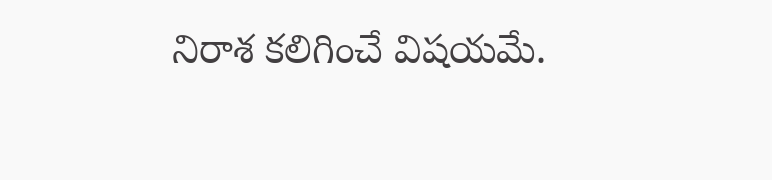నిరాశ కలిగించే విషయమే.